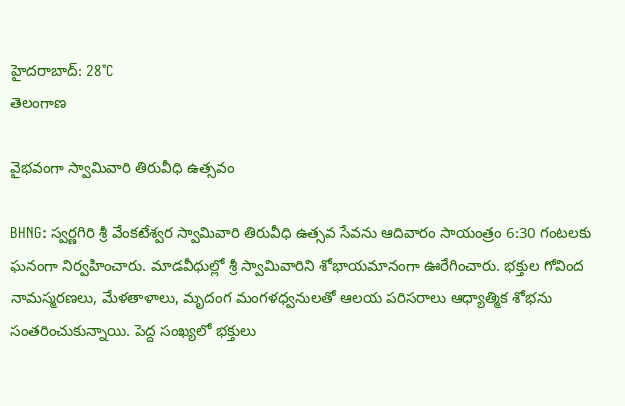హైదరాబాద్: 28°C
తెలంగాణ

వైభవంగా స్వామివారి తిరువీధి ఉత్సవం

BHNG: స్వర్ణగిరి శ్రీ వేంకటేశ్వర స్వామివారి తిరువీధి ఉత్సవ సేవను ఆదివారం సాయంత్రం 6:30 గంటలకు ఘనంగా నిర్వహించారు. మాడవీధుల్లో శ్రీ స్వామివారిని శోభాయమానంగా ఊరేగించారు. భక్తుల గోవింద నామస్మరణలు, మేళతాళాలు, మృదంగ మంగళధ్వనులతో ఆలయ పరిసరాలు ఆధ్యాత్మిక శోభను సంతరించుకున్నాయి. పెద్ద సంఖ్యలో భక్తులు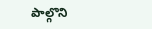పాల్గొని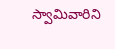స్వామివారిని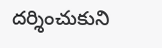దర్శించుకుని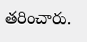తరించారు.